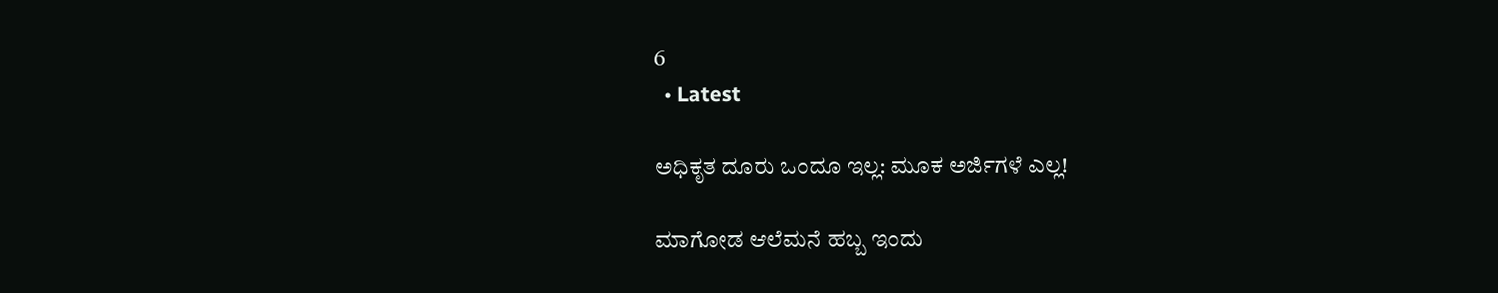6
  • Latest

ಅಧಿಕೃತ ದೂರು ಒಂದೂ ಇಲ್ಲ: ಮೂಕ ಅರ್ಜಿಗಳೆ ಎಲ್ಲ!

ಮಾಗೋಡ ಆಲೆಮನೆ ಹಬ್ಬ ಇಂದು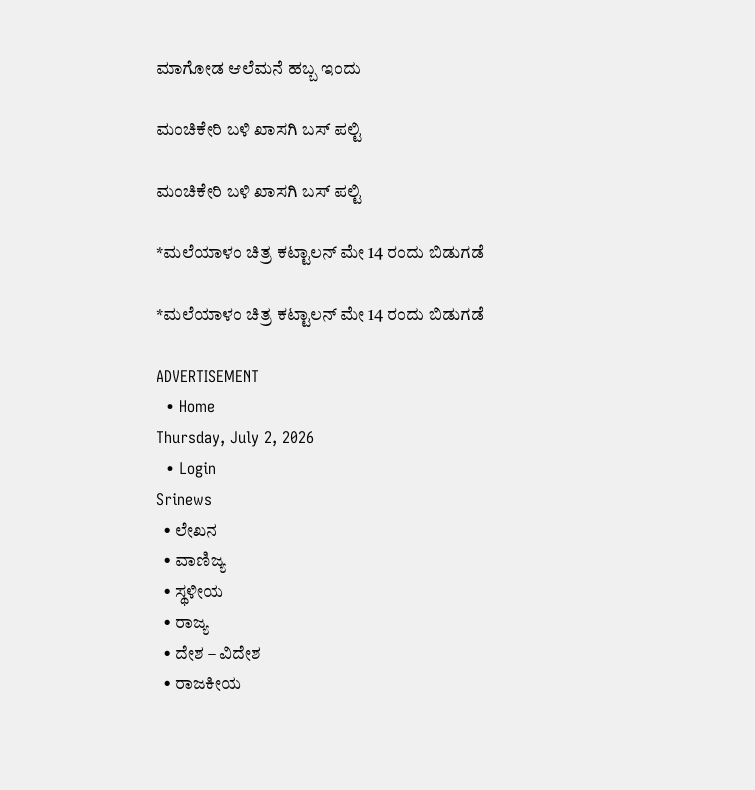ಮಾಗೋಡ ಆಲೆಮನೆ ಹಬ್ಬ ಇಂದು

ಮಂಚಿಕೇರಿ‌ ಬಳಿ ಖಾಸಗಿ ಬಸ್ ಪಲ್ಟಿ

ಮಂಚಿಕೇರಿ‌ ಬಳಿ ಖಾಸಗಿ ಬಸ್ ಪಲ್ಟಿ

*ಮಲೆಯಾಳಂ ಚಿತ್ರ ಕಟ್ಟಾಲನ್ ಮೇ 14 ರಂದು ಬಿಡುಗಡೆ

*ಮಲೆಯಾಳಂ ಚಿತ್ರ ಕಟ್ಟಾಲನ್ ಮೇ 14 ರಂದು ಬಿಡುಗಡೆ

ADVERTISEMENT
  • Home
Thursday, July 2, 2026
  • Login
Srinews
  • ಲೇಖನ
  • ವಾಣಿಜ್ಯ
  • ಸ್ಥಳೀಯ
  • ರಾಜ್ಯ
  • ದೇಶ – ವಿದೇಶ
  • ರಾಜಕೀಯ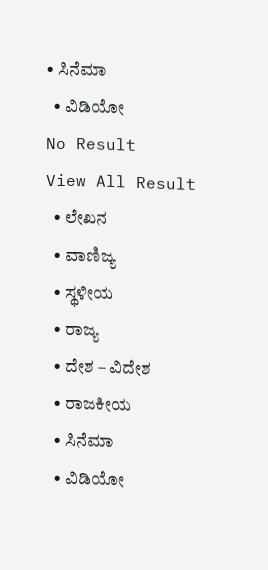• ಸಿನೆಮಾ
  • ವಿಡಿಯೋ
No Result
View All Result
  • ಲೇಖನ
  • ವಾಣಿಜ್ಯ
  • ಸ್ಥಳೀಯ
  • ರಾಜ್ಯ
  • ದೇಶ – ವಿದೇಶ
  • ರಾಜಕೀಯ
  • ಸಿನೆಮಾ
  • ವಿಡಿಯೋ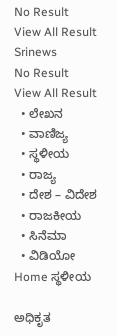No Result
View All Result
Srinews
No Result
View All Result
  • ಲೇಖನ
  • ವಾಣಿಜ್ಯ
  • ಸ್ಥಳೀಯ
  • ರಾಜ್ಯ
  • ದೇಶ – ವಿದೇಶ
  • ರಾಜಕೀಯ
  • ಸಿನೆಮಾ
  • ವಿಡಿಯೋ
Home ಸ್ಥಳೀಯ

ಅಧಿಕೃತ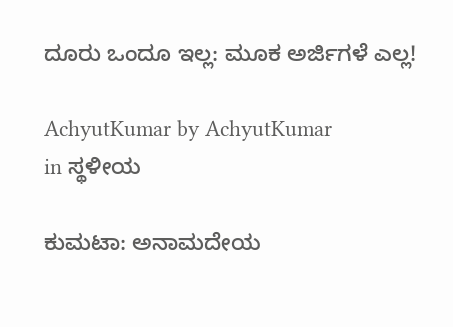ದೂರು ಒಂದೂ ಇಲ್ಲ: ಮೂಕ ಅರ್ಜಿಗಳೆ ಎಲ್ಲ!

AchyutKumar by AchyutKumar
in ಸ್ಥಳೀಯ

ಕುಮಟಾ: ಅನಾಮದೇಯ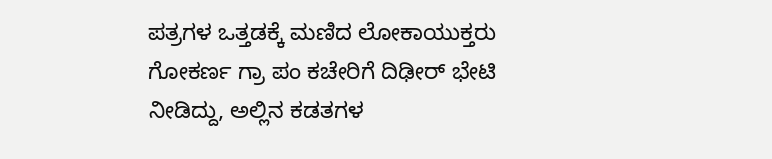ಪತ್ರಗಳ ಒತ್ತಡಕ್ಕೆ ಮಣಿದ ಲೋಕಾಯುಕ್ತರು ಗೋಕರ್ಣ ಗ್ರಾ ಪಂ ಕಚೇರಿಗೆ ದಿಢೀರ್ ಭೇಟಿ ನೀಡಿದ್ದು, ಅಲ್ಲಿನ ಕಡತಗಳ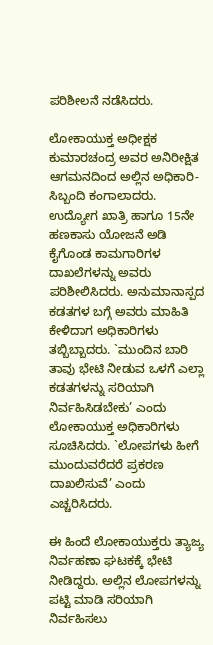ಪರಿಶೀಲನೆ ನಡೆಸಿದರು.

ಲೋಕಾಯುಕ್ತ ಅಧೀಕ್ಷಕ ಕುಮಾರಚಂದ್ರ ಅವರ ಅನಿರೀಕ್ಷಿತ ಆಗಮನದಿಂದ ಅಲ್ಲಿನ ಅಧಿಕಾರಿ-ಸಿಬ್ಬಂದಿ ಕಂಗಾಲಾದರು. ಉದ್ಯೋಗ ಖಾತ್ರಿ ಹಾಗೂ 15ನೇ ಹಣಕಾಸು ಯೋಜನೆ ಅಡಿ ಕೈಗೊಂಡ ಕಾಮಗಾರಿಗಳ ದಾಖಲೆಗಳನ್ನು ಅವರು ಪರಿಶೀಲಿಸಿದರು. ಅನುಮಾನಾಸ್ಪದ ಕಡತಗಳ ಬಗ್ಗೆ ಅವರು ಮಾಹಿತಿ ಕೇಳಿದಾಗ ಅಧಿಕಾರಿಗಳು ತಬ್ಬಿಬ್ಬಾದರು. `ಮುಂದಿನ ಬಾರಿ ತಾವು ಭೇಟಿ ನೀಡುವ ಒಳಗೆ ಎಲ್ಲಾ ಕಡತಗಳನ್ನು ಸರಿಯಾಗಿ ನಿರ್ವಹಿಸಿಡಬೇಕು’ ಎಂದು ಲೋಕಾಯುಕ್ತ ಅಧಿಕಾರಿಗಳು ಸೂಚಿಸಿದರು. `ಲೋಪಗಳು ಹೀಗೆ ಮುಂದುವರೆದರೆ ಪ್ರಕರಣ ದಾಖಲಿಸುವೆ’ ಎಂದು ಎಚ್ಚರಿಸಿದರು.

ಈ ಹಿಂದೆ ಲೋಕಾಯುಕ್ತರು ತ್ಯಾಜ್ಯ ನಿರ್ವಹಣಾ ಘಟಕಕ್ಕೆ ಭೇಟಿ ನೀಡಿದ್ದರು. ಅಲ್ಲಿನ ಲೋಪಗಳನ್ನು ಪಟ್ಟಿ ಮಾಡಿ ಸರಿಯಾಗಿ ನಿರ್ವಹಿಸಲು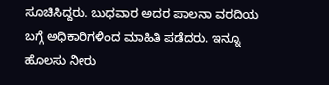ಸೂಚಿಸಿದ್ದರು. ಬುಧವಾರ ಅದರ ಪಾಲನಾ ವರದಿಯ ಬಗ್ಗೆ ಅಧಿಕಾರಿಗಳಿಂದ ಮಾಹಿತಿ ಪಡೆದರು. ಇನ್ನೂ ಹೊಲಸು ನೀರು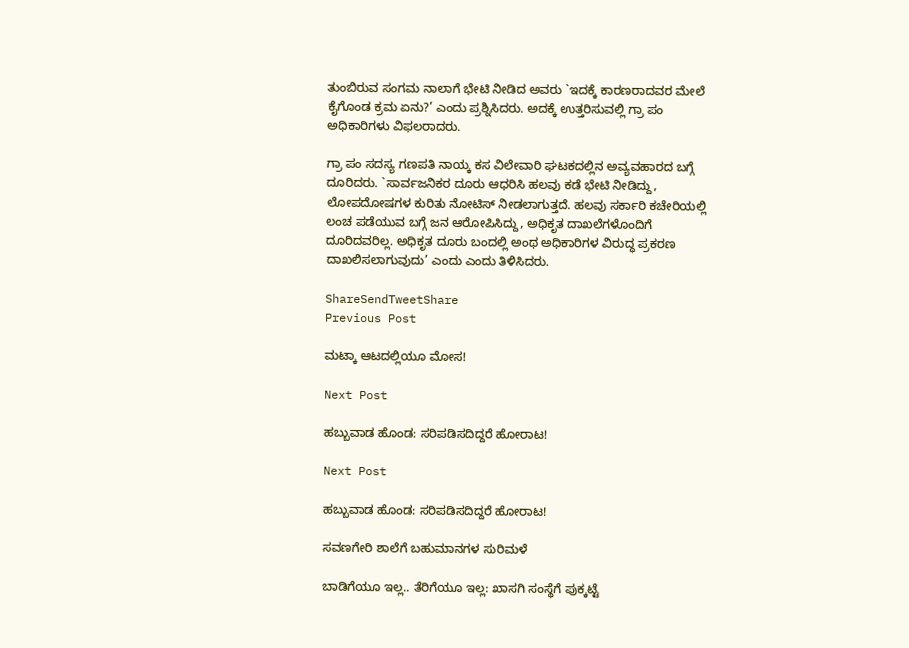ತುಂಬಿರುವ ಸಂಗಮ ನಾಲಾಗೆ ಭೇಟಿ ನೀಡಿದ ಅವರು `ಇದಕ್ಕೆ ಕಾರಣರಾದವರ ಮೇಲೆ ಕೈಗೊಂಡ ಕ್ರಮ ಏನು?’ ಎಂದು ಪ್ರಶ್ನಿಸಿದರು. ಅದಕ್ಕೆ ಉತ್ತರಿಸುವಲ್ಲಿ ಗ್ರಾ ಪಂ ಅಧಿಕಾರಿಗಳು ವಿಫಲರಾದರು.

ಗ್ರಾ ಪಂ ಸದಸ್ಯ ಗಣಪತಿ ನಾಯ್ಕ ಕಸ ವಿಲೇವಾರಿ ಘಟಕದಲ್ಲಿನ ಅವ್ಯವಹಾರದ ಬಗ್ಗೆ ದೂರಿದರು. `ಸಾರ್ವಜನಿಕರ ದೂರು ಆಧರಿಸಿ ಹಲವು ಕಡೆ ಭೇಟಿ ನೀಡಿದ್ದು, ಲೋಪದೋಷಗಳ ಕುರಿತು ನೋಟಿಸ್ ನೀಡಲಾಗುತ್ತದೆ. ಹಲವು ಸರ್ಕಾರಿ ಕಚೇರಿಯಲ್ಲಿ ಲಂಚ ಪಡೆಯುವ ಬಗ್ಗೆ ಜನ ಆರೋಪಿಸಿದ್ದು, ಅಧಿಕೃತ ದಾಖಲೆಗಳೊಂದಿಗೆ ದೂರಿದವರಿಲ್ಲ. ಅಧಿಕೃತ ದೂರು ಬಂದಲ್ಲಿ ಅಂಥ ಅಧಿಕಾರಿಗಳ ವಿರುದ್ಧ ಪ್ರಕರಣ ದಾಖಲಿಸಲಾಗುವುದು’ ಎಂದು ಎಂದು ತಿಳಿಸಿದರು.

ShareSendTweetShare
Previous Post

ಮಟ್ಕಾ ಆಟದಲ್ಲಿಯೂ ಮೋಸ!

Next Post

ಹಬ್ಬುವಾಡ ಹೊಂಡ: ಸರಿಪಡಿಸದಿದ್ದರೆ ಹೋರಾಟ!

Next Post

ಹಬ್ಬುವಾಡ ಹೊಂಡ: ಸರಿಪಡಿಸದಿದ್ದರೆ ಹೋರಾಟ!

ಸವಣಗೇರಿ ಶಾಲೆಗೆ ಬಹುಮಾನಗಳ ಸುರಿಮಳೆ

ಬಾಡಿಗೆಯೂ ಇಲ್ಲ.. ತೆರಿಗೆಯೂ ಇಲ್ಲ: ಖಾಸಗಿ ಸಂಸ್ಥೆಗೆ ಪುಕ್ಕಟ್ಟೆ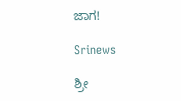ಜಾಗ!

Srinews

ಶ್ರೀ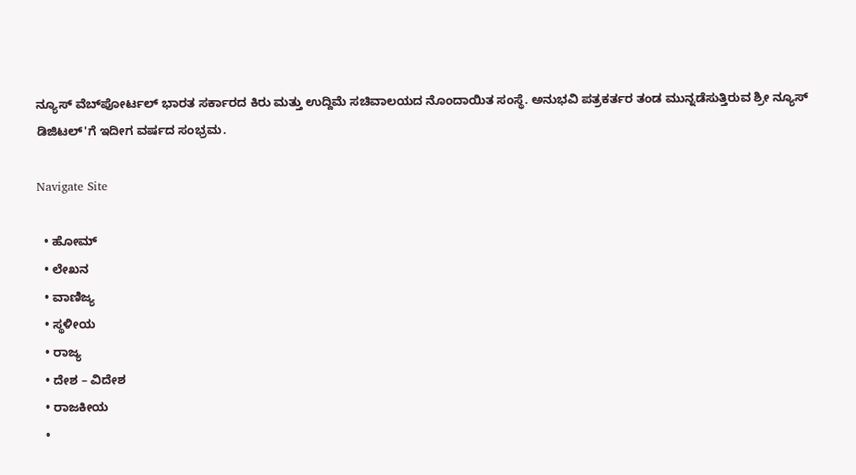ನ್ಯೂಸ್ ವೆಬ್‌ಪೋರ್ಟಲ್ ಭಾರತ ಸರ್ಕಾರದ ಕಿರು ಮತ್ತು ಉದ್ದಿಮೆ ಸಚಿವಾಲಯದ ನೊಂದಾಯಿತ ಸಂಸ್ಥೆ. ಅನುಭವಿ ಪತ್ರಕರ್ತರ ತಂಡ ಮುನ್ನಡೆಸುತ್ತಿರುವ ಶ್ರೀ ನ್ಯೂಸ್ ಡಿಜಿಟಲ್'ಗೆ ಇದೀಗ ವರ್ಷದ ಸಂಭ್ರಮ.

Navigate Site

  • ಹೋಮ್
  • ಲೇಖನ
  • ವಾಣಿಜ್ಯ
  • ಸ್ಥಳೀಯ
  • ರಾಜ್ಯ
  • ದೇಶ – ವಿದೇಶ
  • ರಾಜಕೀಯ
  •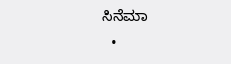ಸಿನೆಮಾ
  •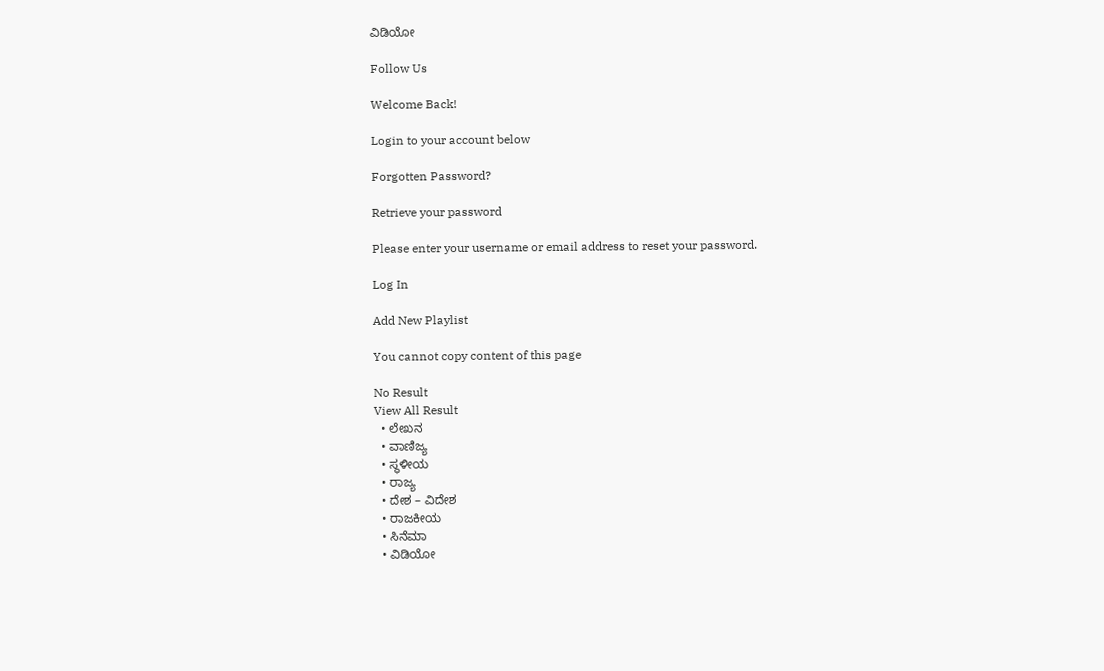ವಿಡಿಯೋ

Follow Us

Welcome Back!

Login to your account below

Forgotten Password?

Retrieve your password

Please enter your username or email address to reset your password.

Log In

Add New Playlist

You cannot copy content of this page

No Result
View All Result
  • ಲೇಖನ
  • ವಾಣಿಜ್ಯ
  • ಸ್ಥಳೀಯ
  • ರಾಜ್ಯ
  • ದೇಶ – ವಿದೇಶ
  • ರಾಜಕೀಯ
  • ಸಿನೆಮಾ
  • ವಿಡಿಯೋ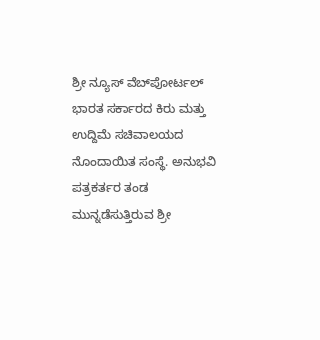ಶ್ರೀ ನ್ಯೂಸ್ ವೆಬ್‌ಪೋರ್ಟಲ್ ಭಾರತ ಸರ್ಕಾರದ ಕಿರು ಮತ್ತು ಉದ್ದಿಮೆ ಸಚಿವಾಲಯದ ನೊಂದಾಯಿತ ಸಂಸ್ಥೆ. ಅನುಭವಿ ಪತ್ರಕರ್ತರ ತಂಡ ಮುನ್ನಡೆಸುತ್ತಿರುವ ಶ್ರೀ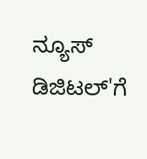ನ್ಯೂಸ್ ಡಿಜಿಟಲ್'ಗೆ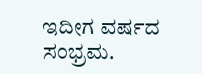ಇದೀಗ ವರ್ಷದ ಸಂಭ್ರಮ.